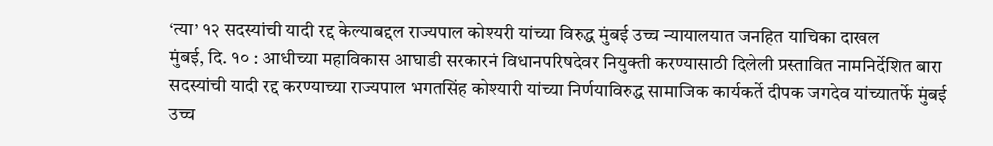‘त्या’ १२ सदस्यांची यादी रद्द केल्याबद्दल राज्यपाल कोश्यरी यांच्या विरुद्ध मुंबई उच्च न्यायालयात जनहित याचिका दाखल
मुंबई, दि. १० : आधीच्या महाविकास आघाडी सरकारनं विधानपरिषदेवर नियुक्ती करण्यासाठी दिलेली प्रस्तावित नामनिर्देशित बारा सदस्यांची यादी रद्द करण्याच्या राज्यपाल भगतसिंह कोश्यारी यांच्या निर्णयाविरुद्ध सामाजिक कार्यकर्ते दीपक जगदेव यांच्यातर्फे मुंबई उच्च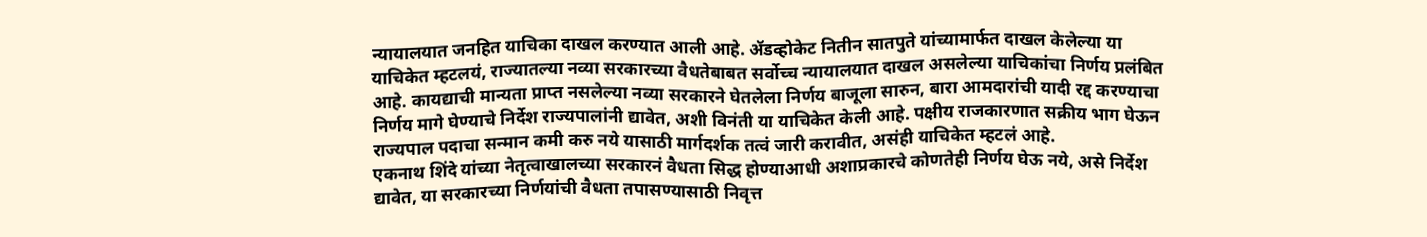न्यायालयात जनहित याचिका दाखल करण्यात आली आहे. ॲडव्होकेट नितीन सातपुते यांच्यामार्फत दाखल केलेल्या या याचिकेत म्हटलयं, राज्यातल्या नव्या सरकारच्या वैधतेबाबत सर्वोच्च न्यायालयात दाखल असलेल्या याचिकांचा निर्णय प्रलंबित आहे. कायद्याची मान्यता प्राप्त नसलेल्या नव्या सरकारने घेतलेला निर्णय बाजूला सारुन, बारा आमदारांची यादी रद्द करण्याचा निर्णय मागे घेण्याचे निर्देश राज्यपालांनी द्यावेत, अशी विनंती या याचिकेत केली आहे. पक्षीय राजकारणात सक्रीय भाग घेऊन राज्यपाल पदाचा सन्मान कमी करु नये यासाठी मार्गदर्शक तत्वं जारी करावीत, असंही याचिकेत म्हटलं आहे.
एकनाथ शिंदे यांच्या नेतृत्वाखालच्या सरकारनं वैधता सिद्ध होण्याआधी अशाप्रकारचे कोणतेही निर्णय घेऊ नये, असे निर्देश द्यावेत, या सरकारच्या निर्णयांची वैधता तपासण्यासाठी निवृत्त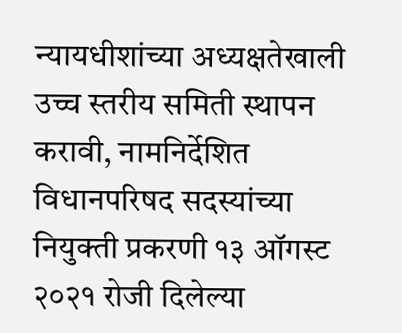न्यायधीशांच्या अध्यक्षतेखाली उच्च स्तरीय समिती स्थापन करावी, नामनिर्देशित विधानपरिषद सदस्यांच्या नियुक्ती प्रकरणी १३ ऑगस्ट २०२१ रोजी दिलेल्या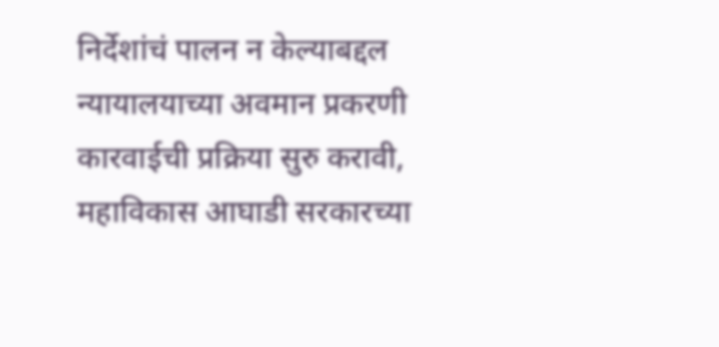निर्देशांचं पालन न केल्याबद्दल न्यायालयाच्या अवमान प्रकरणी कारवाईची प्रक्रिया सुरु करावी, महाविकास आघाडी सरकारच्या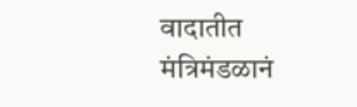वादातीत मंत्रिमंडळानं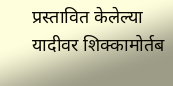प्रस्तावित केलेल्या यादीवर शिक्कामोर्तब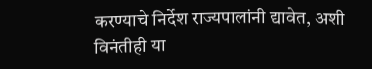करण्याचे निर्देश राज्यपालांनी द्यावेत, अशी विनंतीही या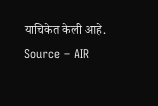याचिकेत केली आहे.
Source – AIR